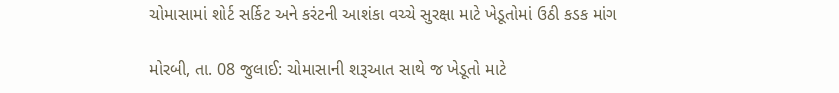ચોમાસામાં શોર્ટ સર્કિટ અને કરંટની આશંકા વચ્ચે સુરક્ષા માટે ખેડૂતોમાં ઉઠી કડક માંગ

મોરબી, તા. 08 જુલાઈ: ચોમાસાની શરૂઆત સાથે જ ખેડૂતો માટે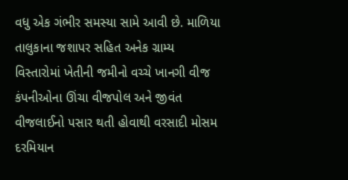વધુ એક ગંભીર સમસ્યા સામે આવી છે. માળિયા તાલુકાના જશાપર સહિત અનેક ગ્રામ્ય વિસ્તારોમાં ખેતીની જમીનો વચ્ચે ખાનગી વીજ કંપનીઓના ઊંચા વીજપોલ અને જીવંત વીજલાઈનો પસાર થતી હોવાથી વરસાદી મોસમ દરમિયાન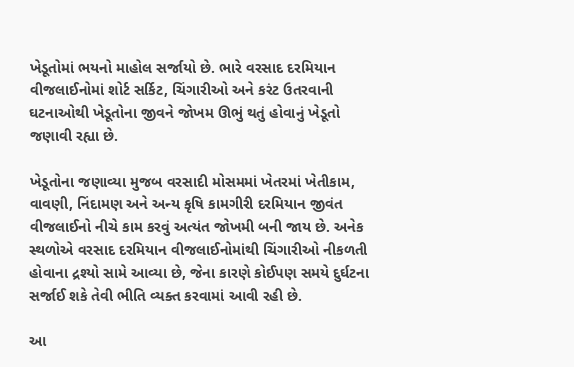ખેડૂતોમાં ભયનો માહોલ સર્જાયો છે. ભારે વરસાદ દરમિયાન વીજલાઈનોમાં શોર્ટ સર્કિટ, ચિંગારીઓ અને કરંટ ઉતરવાની ઘટનાઓથી ખેડૂતોના જીવને જોખમ ઊભું થતું હોવાનું ખેડૂતો જણાવી રહ્યા છે.

ખેડૂતોના જણાવ્યા મુજબ વરસાદી મોસમમાં ખેતરમાં ખેતીકામ, વાવણી, નિંદામણ અને અન્ય કૃષિ કામગીરી દરમિયાન જીવંત વીજલાઈનો નીચે કામ કરવું અત્યંત જોખમી બની જાય છે. અનેક સ્થળોએ વરસાદ દરમિયાન વીજલાઈનોમાંથી ચિંગારીઓ નીકળતી હોવાના દ્રશ્યો સામે આવ્યા છે, જેના કારણે કોઈપણ સમયે દુર્ઘટના સર્જાઈ શકે તેવી ભીતિ વ્યક્ત કરવામાં આવી રહી છે.

આ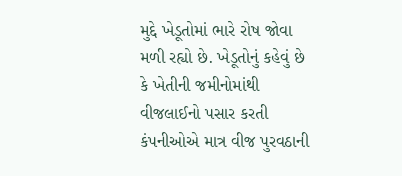મુદ્દે ખેડૂતોમાં ભારે રોષ જોવા મળી રહ્યો છે. ખેડૂતોનું કહેવું છે કે ખેતીની જમીનોમાંથી વીજલાઈનો પસાર કરતી કંપનીઓએ માત્ર વીજ પુરવઠાની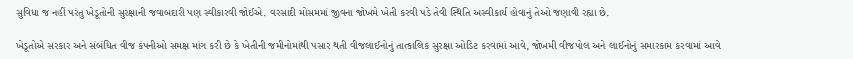સુવિધા જ નહીં પરંતુ ખેડૂતોની સુરક્ષાની જવાબદારી પણ સ્વીકારવી જોઈએ. વરસાદી મોસમમાં જીવના જોખમે ખેતી કરવી પડે તેવી સ્થિતિ અસ્વીકાર્ય હોવાનું તેઓ જણાવી રહ્યા છે.

ખેડૂતોએ સરકાર અને સંબંધિત વીજ કંપનીઓ સમક્ષ માંગ કરી છે કે ખેતીની જમીનોમાંથી પસાર થતી વીજલાઈનોનું તાત્કાલિક સુરક્ષા ઓડિટ કરવામાં આવે, જોખમી વીજપોલ અને લાઈનોનું સમારકામ કરવામાં આવે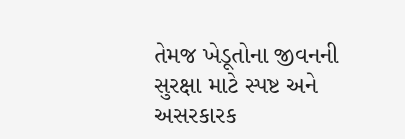તેમજ ખેડૂતોના જીવનની સુરક્ષા માટે સ્પષ્ટ અને અસરકારક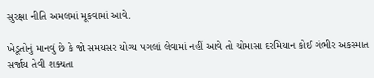સુરક્ષા નીતિ અમલમાં મૂકવામાં આવે.

ખેડૂતોનું માનવું છે કે જો સમયસર યોગ્ય પગલાં લેવામાં નહીં આવે તો ચોમાસા દરમિયાન કોઈ ગંભીર અકસ્માત સર્જાય તેવી શક્યતા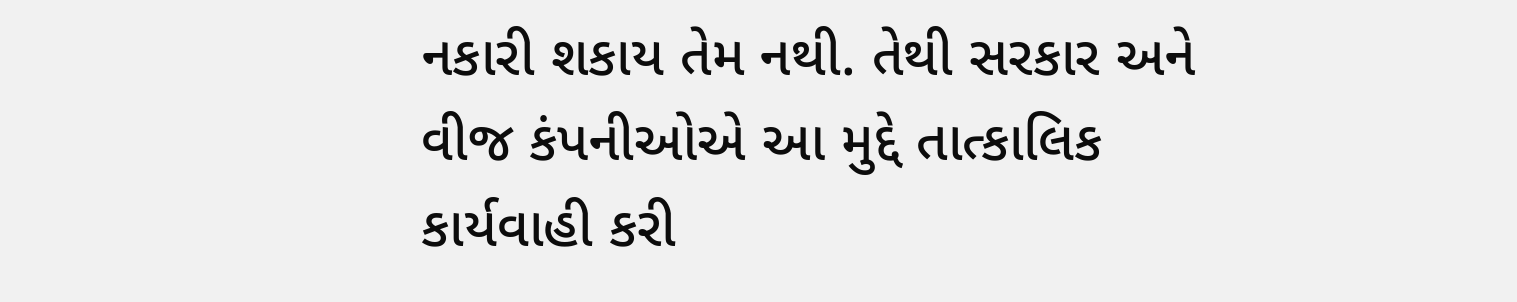નકારી શકાય તેમ નથી. તેથી સરકાર અને વીજ કંપનીઓએ આ મુદ્દે તાત્કાલિક કાર્યવાહી કરી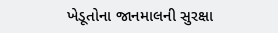ખેડૂતોના જાનમાલની સુરક્ષા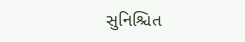સુનિશ્ચિત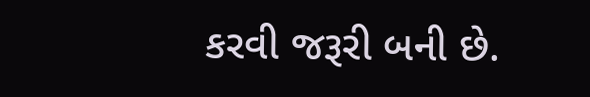કરવી જરૂરી બની છે.